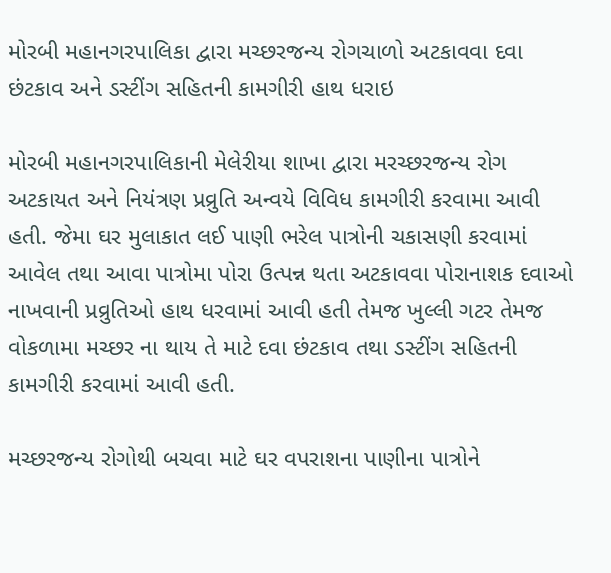મોરબી મહાનગરપાલિકા દ્વારા મચ્છરજન્ય રોગચાળો અટકાવવા દવા છંટકાવ અને ડસ્ટીંગ સહિતની કામગીરી હાથ ધરાઇ

મોરબી મહાનગરપાલિકાની મેલેરીયા શાખા દ્વારા મરચ્છરજન્ય રોગ અટકાયત અને નિયંત્રણ પ્રવ્રુતિ અન્વયે વિવિધ કામગીરી કરવામા આવી હતી. જેમા ઘર મુલાકાત લઈ પાણી ભરેલ પાત્રોની ચકાસણી કરવામાં આવેલ તથા આવા પાત્રોમા પોરા ઉત્પન્ન થતા અટકાવવા પોરાનાશક દવાઓ નાખવાની પ્રવ્રુતિઓ હાથ ધરવામાં આવી હતી તેમજ ખુલ્લી ગટર તેમજ વોકળામા મચ્છર ના થાય તે માટે દવા છંટકાવ તથા ડસ્ટીંગ સહિતની કામગીરી કરવામાં આવી હતી.

મચ્છરજન્ય રોગોથી બચવા માટે ઘર વપરાશના પાણીના પાત્રોને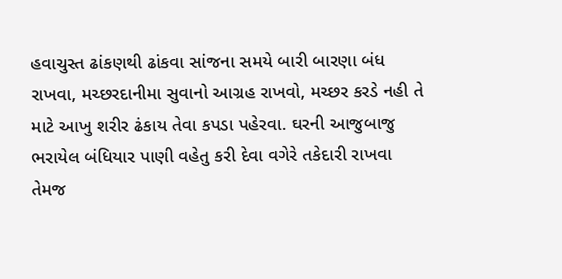હવાચુસ્ત ઢાંકણથી ઢાંકવા સાંજના સમયે બારી બારણા બંધ રાખવા, મચ્છરદાનીમા સુવાનો આગ્રહ રાખવો, મચ્છર કરડે નહી તે માટે આખુ શરીર ઢંકાય તેવા કપડા પહેરવા. ઘરની આજુબાજુ ભરાયેલ બંધિયાર પાણી વહેતુ કરી દેવા વગેરે તકેદારી રાખવા તેમજ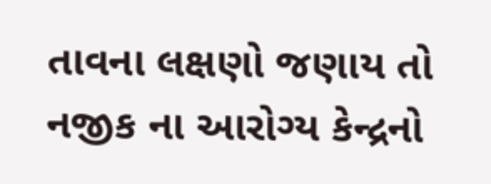તાવના લક્ષણો જણાય તો નજીક ના આરોગ્ય કેન્દ્રનો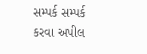સમ્પર્ક સમ્પર્ક કરવા અપીલ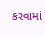કરવામાં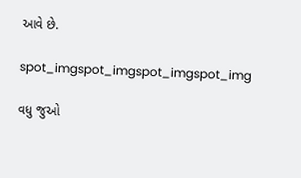આવે છે.

spot_imgspot_imgspot_imgspot_img

વધુ જુઓ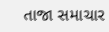તાજા સમાચાર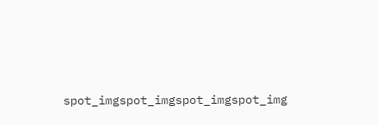spot_imgspot_imgspot_imgspot_img